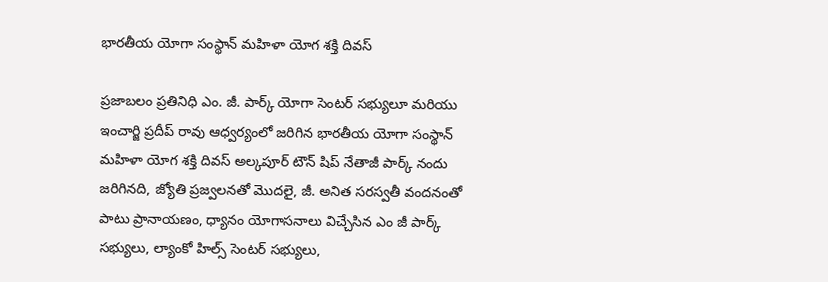భారతీయ యోగా సంస్థాన్ మహిళా యోగ శక్తి దివస్

ప్రజాబలం ప్రతినిధి ఎం. జీ. పార్క్ యోగా సెంటర్ సభ్యులూ మరియు ఇంచార్జి ప్రదీప్ రావు ఆధ్వర్యంలో జరిగిన భారతీయ యోగా సంస్థాన్ మహిళా యోగ శక్తి దివస్ అల్కపూర్ టౌన్ షిప్ నేతాజీ పార్క్ నందు జరిగినది, జ్యోతి ప్రజ్వలనతో మొదలై, జీ. అనిత సరస్వతీ వందనంతో పాటు ప్రానాయణం, ధ్యానం యోగాసనాలు విచ్చేసిన ఎం జీ పార్క్ సభ్యులు, ల్యాంకో హిల్స్ సెంటర్ సభ్యులు,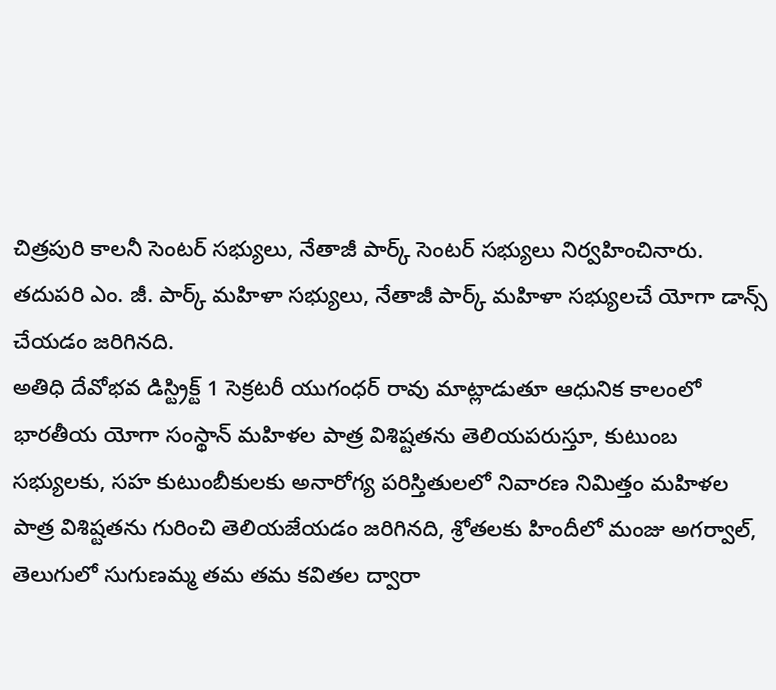చిత్రపురి కాలనీ సెంటర్ సభ్యులు, నేతాజీ పార్క్ సెంటర్ సభ్యులు నిర్వహించినారు. తదుపరి ఎం. జీ. పార్క్ మహిళా సభ్యులు, నేతాజీ పార్క్ మహిళా సభ్యులచే యోగా డాన్స్ చేయడం జరిగినది.
అతిధి దేవోభవ డిస్ట్రిక్ట్ 1 సెక్రటరీ యుగంధర్ రావు మాట్లాడుతూ ఆధునిక కాలంలో భారతీయ యోగా సంస్థాన్ మహిళల పాత్ర విశిష్టతను తెలియపరుస్తూ, కుటుంబ సభ్యులకు, సహ కుటుంబీకులకు అనారోగ్య పరిస్తితులలో నివారణ నిమిత్తం మహిళల పాత్ర విశిష్టతను గురించి తెలియజేయడం జరిగినది, శ్రోతలకు హిందీలో మంజు అగర్వాల్, తెలుగులో సుగుణమ్మ తమ తమ కవితల ద్వారా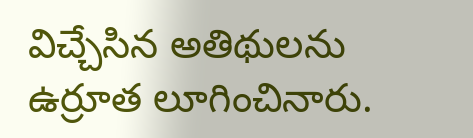విచ్చేసిన అతిథులను ఉర్రూత లూగించినారు.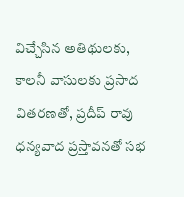విచ్చేసిన అతిథులకు, కాలనీ వాసులకు ప్రసాద వితరణతో, ప్రదీప్ రావు ధన్యవాద ప్రస్తావనతో సభ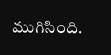ముగిసింది.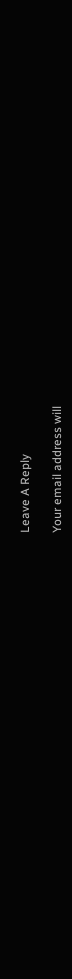Leave A Reply

Your email address will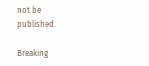not be published.

Breaking